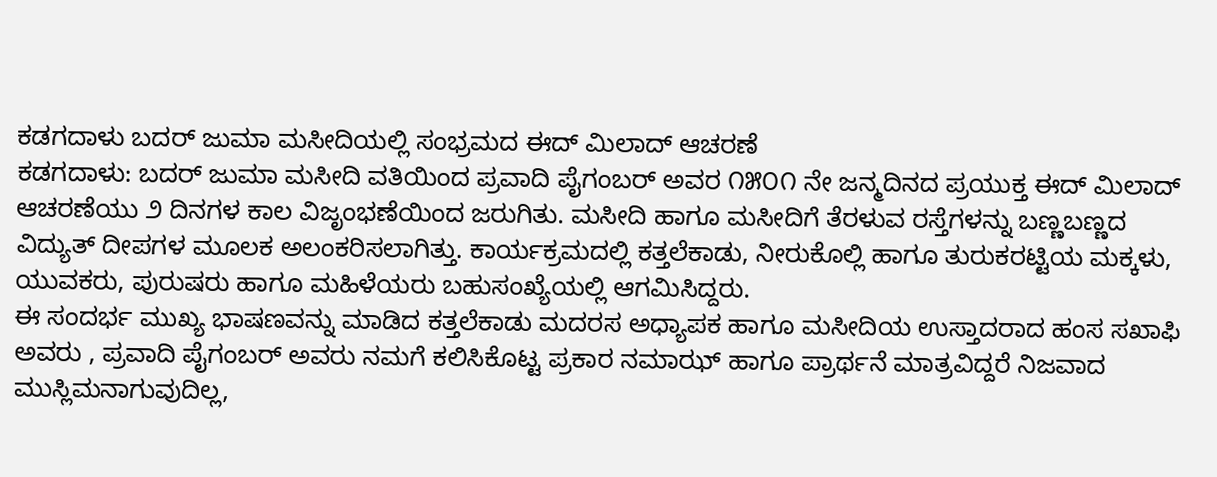ಕಡಗದಾಳು ಬದರ್ ಜುಮಾ ಮಸೀದಿಯಲ್ಲಿ ಸಂಭ್ರಮದ ಈದ್ ಮಿಲಾದ್ ಆಚರಣೆ
ಕಡಗದಾಳು: ಬದರ್ ಜುಮಾ ಮಸೀದಿ ವತಿಯಿಂದ ಪ್ರವಾದಿ ಪೈಗಂಬರ್ ಅವರ ೧೫೦೧ ನೇ ಜನ್ಮದಿನದ ಪ್ರಯುಕ್ತ ಈದ್ ಮಿಲಾದ್ ಆಚರಣೆಯು ೨ ದಿನಗಳ ಕಾಲ ವಿಜೃಂಭಣೆಯಿಂದ ಜರುಗಿತು. ಮಸೀದಿ ಹಾಗೂ ಮಸೀದಿಗೆ ತೆರಳುವ ರಸ್ತೆಗಳನ್ನು ಬಣ್ಣಬಣ್ಣದ ವಿದ್ಯುತ್ ದೀಪಗಳ ಮೂಲಕ ಅಲಂಕರಿಸಲಾಗಿತ್ತು. ಕಾರ್ಯಕ್ರಮದಲ್ಲಿ ಕತ್ತಲೆಕಾಡು, ನೀರುಕೊಲ್ಲಿ ಹಾಗೂ ತುರುಕರಟ್ಟಿಯ ಮಕ್ಕಳು, ಯುವಕರು, ಪುರುಷರು ಹಾಗೂ ಮಹಿಳೆಯರು ಬಹುಸಂಖ್ಯೆಯಲ್ಲಿ ಆಗಮಿಸಿದ್ದರು.
ಈ ಸಂದರ್ಭ ಮುಖ್ಯ ಭಾಷಣವನ್ನು ಮಾಡಿದ ಕತ್ತಲೆಕಾಡು ಮದರಸ ಅಧ್ಯಾಪಕ ಹಾಗೂ ಮಸೀದಿಯ ಉಸ್ತಾದರಾದ ಹಂಸ ಸಖಾಫಿ ಅವರು , ಪ್ರವಾದಿ ಪೈಗಂಬರ್ ಅವರು ನಮಗೆ ಕಲಿಸಿಕೊಟ್ಟ ಪ್ರಕಾರ ನಮಾಝ್ ಹಾಗೂ ಪ್ರಾರ್ಥನೆ ಮಾತ್ರವಿದ್ದರೆ ನಿಜವಾದ ಮುಸ್ಲಿಮನಾಗುವುದಿಲ್ಲ,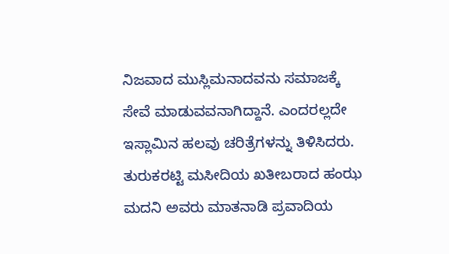ನಿಜವಾದ ಮುಸ್ಲಿಮನಾದವನು ಸಮಾಜಕ್ಕೆ ಸೇವೆ ಮಾಡುವವನಾಗಿದ್ದಾನೆ. ಎಂದರಲ್ಲದೇ ಇಸ್ಲಾಮಿನ ಹಲವು ಚರಿತ್ರೆಗಳನ್ನು ತಿಳಿಸಿದರು. ತುರುಕರಟ್ಟಿ ಮಸೀದಿಯ ಖತೀಬರಾದ ಹಂಝ ಮದನಿ ಅವರು ಮಾತನಾಡಿ ಪ್ರವಾದಿಯ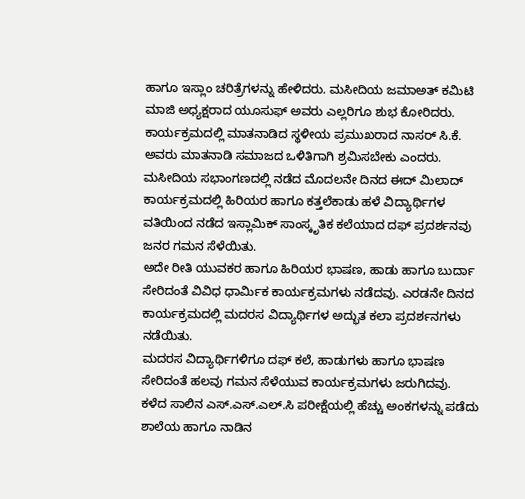ಹಾಗೂ ಇಸ್ಲಾಂ ಚರಿತ್ರೆಗಳನ್ನು ಹೇಳಿದರು. ಮಸೀದಿಯ ಜಮಾಅತ್ ಕಮಿಟಿ ಮಾಜಿ ಅಧ್ಯಕ್ಷರಾದ ಯೂಸುಫ್ ಅವರು ಎಲ್ಲರಿಗೂ ಶುಭ ಕೋರಿದರು.
ಕಾರ್ಯಕ್ರಮದಲ್ಲಿ ಮಾತನಾಡಿದ ಸ್ಥಳೀಯ ಪ್ರಮುಖರಾದ ನಾಸರ್ ಸಿ.ಕೆ. ಅವರು ಮಾತನಾಡಿ ಸಮಾಜದ ಒಳಿತಿಗಾಗಿ ಶ್ರಮಿಸಬೇಕು ಎಂದರು. ಮಸೀದಿಯ ಸಭಾಂಗಣದಲ್ಲಿ ನಡೆದ ಮೊದಲನೇ ದಿನದ ಈದ್ ಮಿಲಾದ್ ಕಾರ್ಯಕ್ರಮದಲ್ಲಿ ಹಿರಿಯರ ಹಾಗೂ ಕತ್ತಲೆಕಾಡು ಹಳೆ ವಿದ್ಯಾರ್ಥಿಗಳ ವತಿಯಿಂದ ನಡೆದ ಇಸ್ಲಾಮಿಕ್ ಸಾಂಸ್ಕೃತಿಕ ಕಲೆಯಾದ ದಫ್ ಪ್ರದರ್ಶನವು ಜನರ ಗಮನ ಸೆಳೆಯಿತು.
ಅದೇ ರೀತಿ ಯುವಕರ ಹಾಗೂ ಹಿರಿಯರ ಭಾಷಣ, ಹಾಡು ಹಾಗೂ ಬುರ್ದಾ ಸೇರಿದಂತೆ ವಿವಿಧ ಧಾರ್ಮಿಕ ಕಾರ್ಯಕ್ರಮಗಳು ನಡೆದವು. ಎರಡನೇ ದಿನದ ಕಾರ್ಯಕ್ರಮದಲ್ಲಿ ಮದರಸ ವಿದ್ಯಾರ್ಥಿಗಳ ಅದ್ಭುತ ಕಲಾ ಪ್ರದರ್ಶನಗಳು ನಡೆಯಿತು.
ಮದರಸ ವಿದ್ಯಾರ್ಥಿಗಳಿಗೂ ದಫ್ ಕಲೆ, ಹಾಡುಗಳು ಹಾಗೂ ಭಾಷಣ ಸೇರಿದಂತೆ ಹಲವು ಗಮನ ಸೆಳೆಯುವ ಕಾರ್ಯಕ್ರಮಗಳು ಜರುಗಿದವು.
ಕಳೆದ ಸಾಲಿನ ಎಸ್.ಎಸ್.ಎಲ್.ಸಿ ಪರೀಕ್ಷೆಯಲ್ಲಿ ಹೆಚ್ಚು ಅಂಕಗಳನ್ನು ಪಡೆದು ಶಾಲೆಯ ಹಾಗೂ ನಾಡಿನ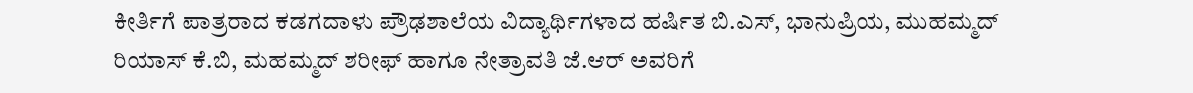ಕೀರ್ತಿಗೆ ಪಾತ್ರರಾದ ಕಡಗದಾಳು ಪ್ರೌಢಶಾಲೆಯ ವಿದ್ಯಾರ್ಥಿಗಳಾದ ಹರ್ಷಿತ ಬಿ.ಎಸ್, ಭಾನುಪ್ರಿಯ, ಮುಹಮ್ಮದ್ ರಿಯಾಸ್ ಕೆ.ಬಿ, ಮಹಮ್ಮದ್ ಶರೀಫ್ ಹಾಗೂ ನೇತ್ರಾವತಿ ಜೆ.ಆರ್ ಅವರಿಗೆ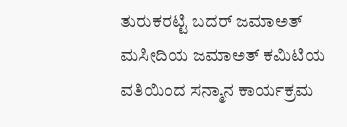ತುರುಕರಟ್ಟಿ ಬದರ್ ಜಮಾಅತ್ ಮಸೀದಿಯ ಜಮಾಅತ್ ಕಮಿಟಿಯ ವತಿಯಿಂದ ಸನ್ಮಾನ ಕಾರ್ಯಕ್ರಮ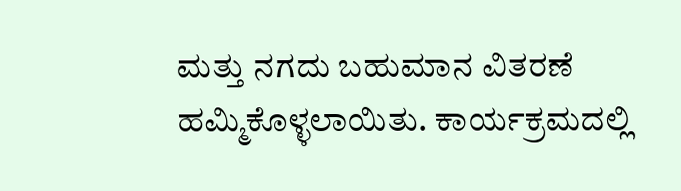ಮತ್ತು ನಗದು ಬಹುಮಾನ ವಿತರಣೆ ಹಮ್ಮಿಕೊಳ್ಳಲಾಯಿತು. ಕಾರ್ಯಕ್ರಮದಲ್ಲಿ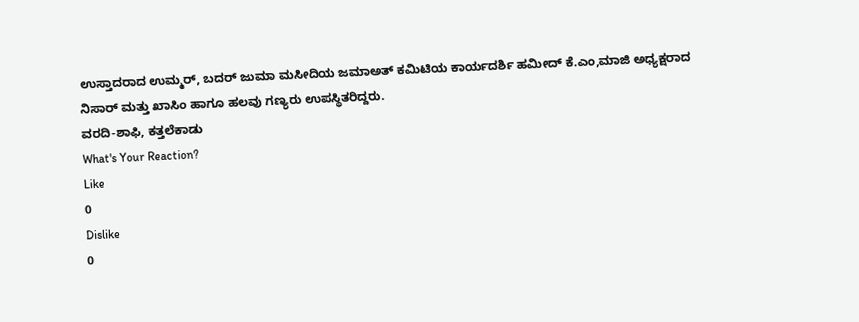ಉಸ್ತಾದರಾದ ಉಮ್ಮರ್, ಬದರ್ ಜುಮಾ ಮಸೀದಿಯ ಜಮಾಅತ್ ಕಮಿಟಿಯ ಕಾರ್ಯದರ್ಶಿ ಹಮೀದ್ ಕೆ.ಎಂ,ಮಾಜಿ ಅಧ್ಯಕ್ಷರಾದ ನಿಸಾರ್ ಮತ್ತು ಖಾಸಿಂ ಹಾಗೂ ಹಲವು ಗಣ್ಯರು ಉಪಸ್ಥಿತರಿದ್ದರು.
ವರದಿ-ಶಾಫಿ, ಕತ್ತಲೆಕಾಡು
What's Your Reaction?
Like
0
Dislike
0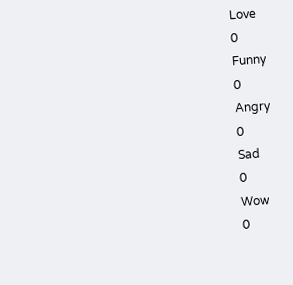Love
0
Funny
0
Angry
0
Sad
0
Wow
0